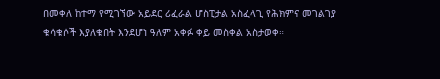በመቀለ ከተማ የሚገኘው አይደር ሪፈራል ሆስፒታል አስፈላጊ የሕክምና መገልገያ ቁሳቁሶች እያለቁበት እንደሆነ ዓለም አቀፉ ቀይ መስቀል አስታወቀ።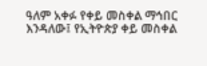ዓለም አቀፉ የቀይ መስቀል ማኅበር እንዳለው፤ የኢትዮጵያ ቀይ መስቀል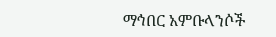ማኅበር አምቡላንሶች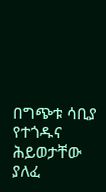በግጭቱ ሳቢያ የተጎዱና ሕይወታቸው ያለፈ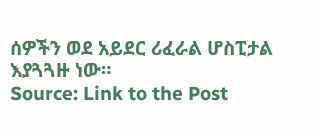ሰዎችን ወደ አይደር ሪፈራል ሆስፒታል እያጓጓዙ ነው።
Source: Link to the Post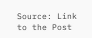Source: Link to the Post